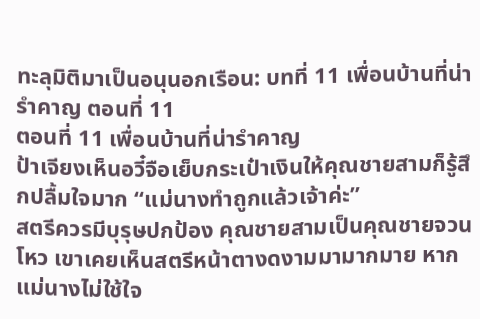ทะลุมิติมาเป็นอนุนอกเรือน: บทที่ 11 เพื่อนบ้านที่น่ารําคาญ ตอนที่ 11
ตอนที่ 11 เพื่อนบ้านที่น่ารําคาญ
ป้าเจียงเห็นอวี๋จือเย็บกระเป๋าเงินให้คุณชายสามก็รู้สึกปลื้มใจมาก “แม่นางทำถูกแล้วเจ้าค่ะ”
สตรีควรมีบุรุษปกป้อง คุณชายสามเป็นคุณชายจวนโหว เขาเคยเห็นสตรีหน้าตางดงามมามากมาย หากแม่นางไม่ใช้ใจ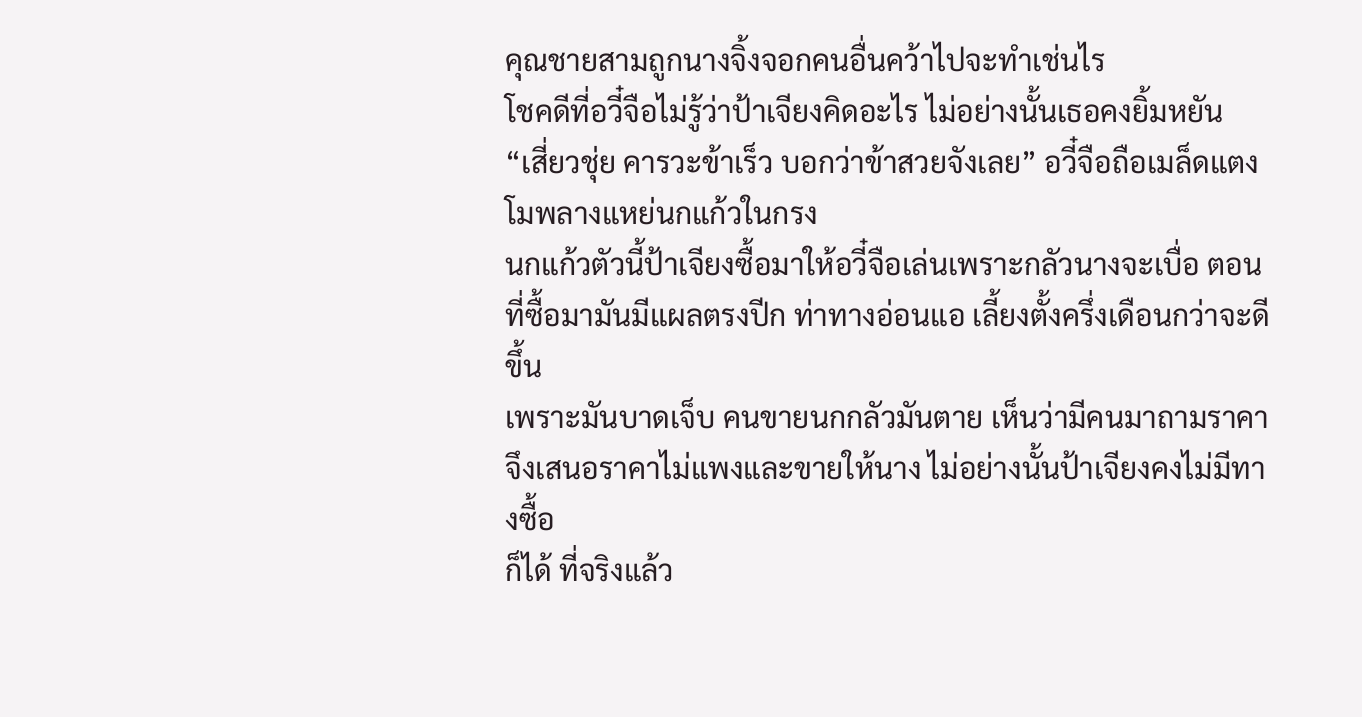คุณชายสามถูกนางจิ้งจอกคนอื่นคว้าไปจะทำเช่นไร
โชคดีที่อวี๋จือไม่รู้ว่าป้าเจียงคิดอะไร ไม่อย่างนั้นเธอคงยิ้มหยัน
“เสี่ยวชุ่ย คารวะข้าเร็ว บอกว่าข้าสวยจังเลย” อวี๋จือถือเมล็ดแตงโมพลางแหย่นกแก้วในกรง
นกแก้วตัวนี้ป้าเจียงซื้อมาให้อวี๋จือเล่นเพราะกลัวนางจะเบื่อ ตอนที่ซื้อมามันมีแผลตรงปีก ท่าทางอ่อนแอ เลี้ยงตั้งครึ่งเดือนกว่าจะดีขึ้น
เพราะมันบาดเจ็บ คนขายนกกลัวมันตาย เห็นว่ามีคนมาถามราคา จึงเสนอราคาไม่แพงและขายให้นาง ไม่อย่างนั้นป้าเจียงคงไม่มีทางซื้อ
ก็ได้ ที่จริงแล้ว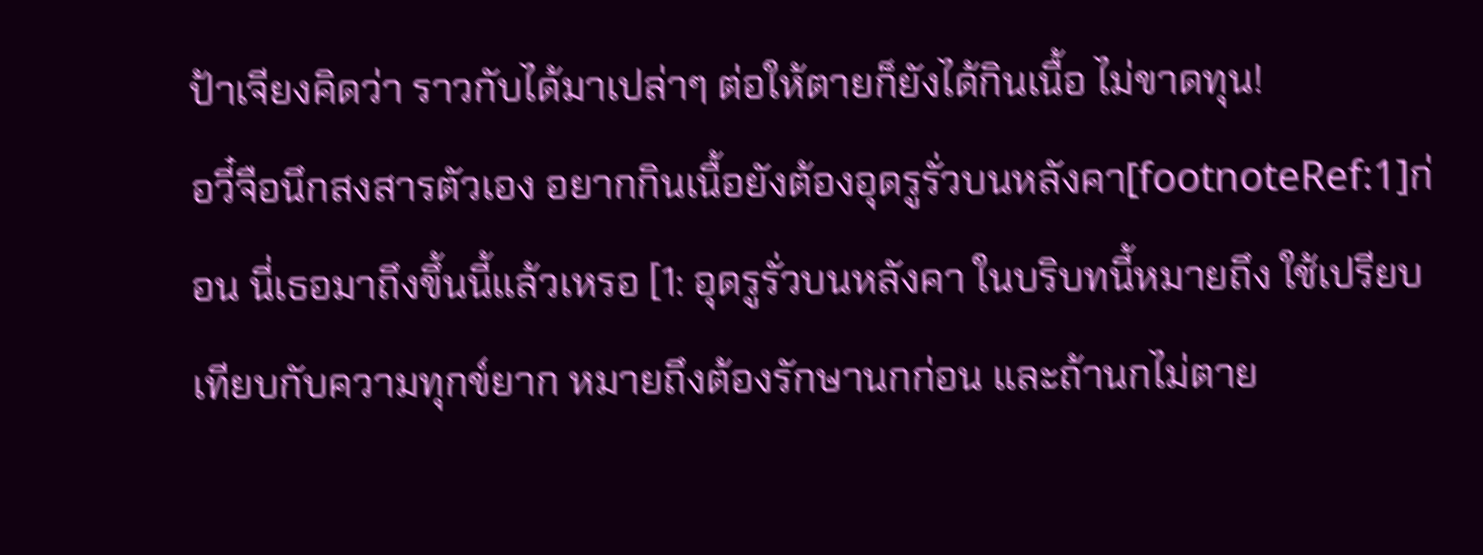ป้าเจียงคิดว่า ราวกับได้มาเปล่าๆ ต่อให้ตายก็ยังได้กินเนื้อ ไม่ขาดทุน!
อวี๋จือนึกสงสารตัวเอง อยากกินเนื้อยังต้องอุดรูรั่วบนหลังคา[footnoteRef:1]ก่อน นี่เธอมาถึงขึ้นนี้แล้วเหรอ [1: อุดรูรั่วบนหลังคา ในบริบทนี้หมายถึง ใช้เปรียบเทียบกับความทุกข์ยาก หมายถึงต้องรักษานกก่อน และถ้านกไม่ตาย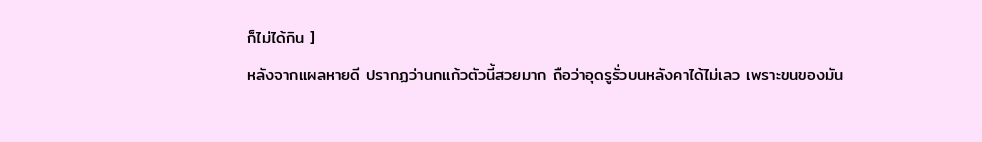ก็ไม่ได้กิน ]
หลังจากแผลหายดี ปรากฏว่านกแก้วตัวนี้สวยมาก ถือว่าอุดรูรั่วบนหลังคาได้ไม่เลว เพราะขนของมัน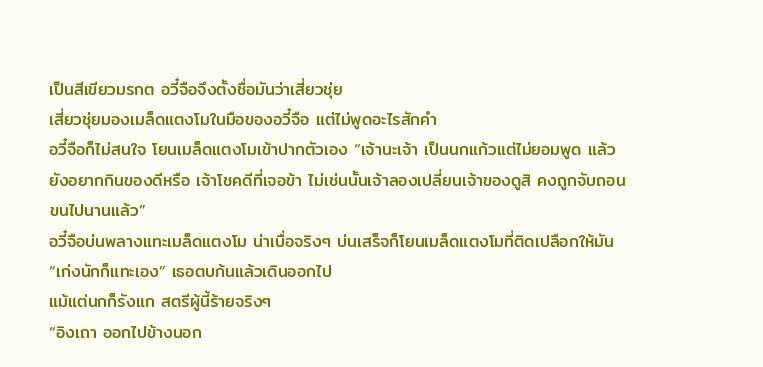เป็นสีเขียวมรกต อวี๋จือจึงตั้งชื่อมันว่าเสี่ยวชุ่ย
เสี่ยวชุ่ยมองเมล็ดแตงโมในมือของอวี๋จือ แต่ไม่พูดอะไรสักคํา
อวี๋จือก็ไม่สนใจ โยนเมล็ดแตงโมเข้าปากตัวเอง “เจ้านะเจ้า เป็นนกแก้วแต่ไม่ยอมพูด แล้วยังอยากกินของดีหรือ เจ้าโชคดีที่เจอข้า ไม่เช่นนั้นเจ้าลองเปลี่ยนเจ้าของดูสิ คงถูกจับถอนขนไปนานแล้ว”
อวี๋จือบ่นพลางแทะเมล็ดแตงโม น่าเบื่อจริงๆ บ่นเสร็จก็โยนเมล็ดแตงโมที่ติดเปลือกให้มัน “เก่งนักก็แทะเอง” เธอตบก้นแล้วเดินออกไป
แม้แต่นกก็รังแก สตรีผู้นี้ร้ายจริงๆ
“อิงเถา ออกไปข้างนอก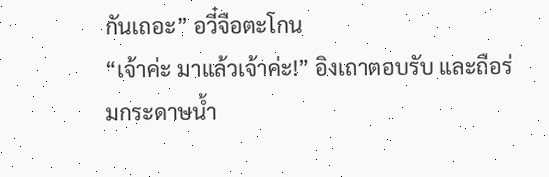กันเถอะ” อวี๋จือตะโกน
“เจ้าค่ะ มาแล้วเจ้าค่ะ!” อิงเถาตอบรับ และถือร่มกระดาษน้ำ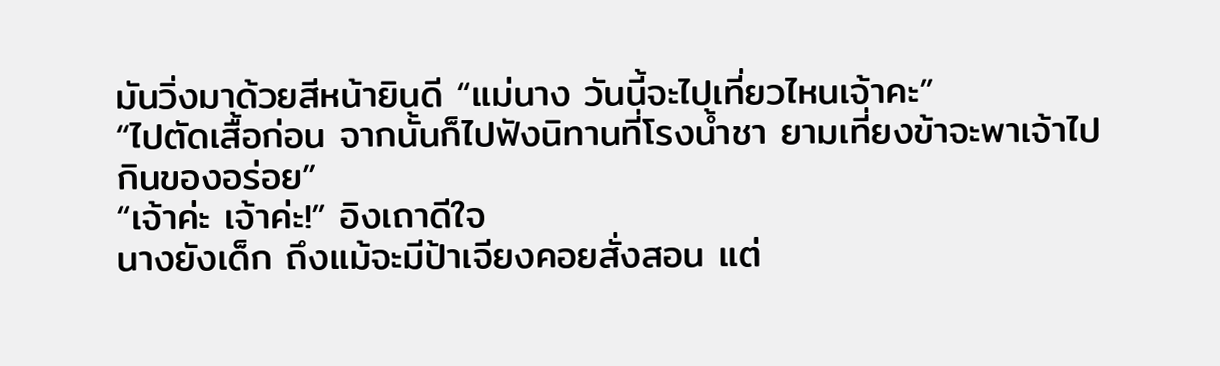มันวิ่งมาด้วยสีหน้ายินดี “แม่นาง วันนี้จะไปเที่ยวไหนเจ้าคะ”
“ไปตัดเสื้อก่อน จากนั้นก็ไปฟังนิทานที่โรงน้ำชา ยามเที่ยงข้าจะพาเจ้าไปกินของอร่อย”
“เจ้าค่ะ เจ้าค่ะ!” อิงเถาดีใจ
นางยังเด็ก ถึงแม้จะมีป้าเจียงคอยสั่งสอน แต่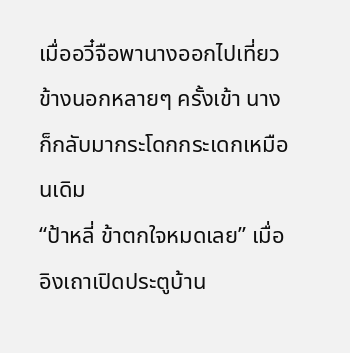เมื่ออวี๋จือพานางออกไปเที่ยวข้างนอกหลายๆ ครั้งเข้า นางก็กลับมากระโดกกระเดกเหมือนเดิม
“ป้าหลี่ ข้าตกใจหมดเลย” เมื่ออิงเถาเปิดประตูบ้าน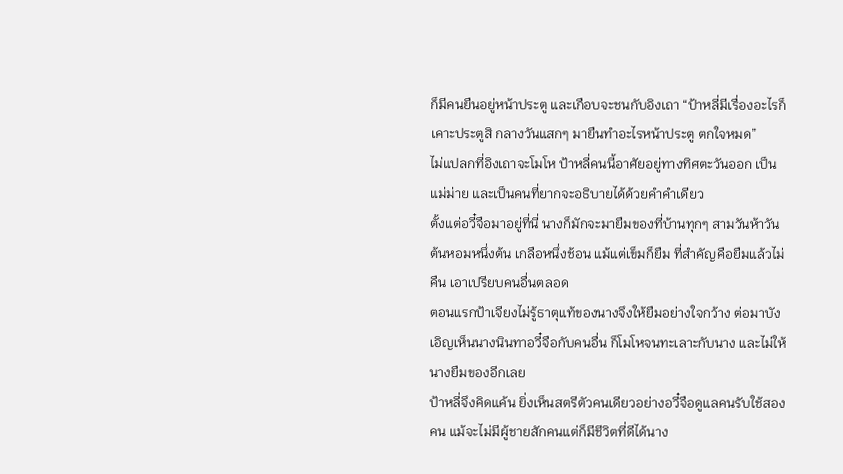ก็มีคนยืนอยู่หน้าประตู และเกือบจะชนกับอิงเถา “ป้าหลี่มีเรื่องอะไรก็เคาะประตูสิ กลางวันแสกๆ มายืนทำอะไรหน้าประตู ตกใจหมด”
ไม่แปลกที่อิงเถาจะโมโห ป้าหลี่คนนี้อาศัยอยู่ทางทิศตะวันออก เป็นแม่ม่าย และเป็นคนที่ยากจะอธิบายได้ด้วยคำคำเดียว
ตั้งแต่อวี๋จือมาอยู่ที่นี่ นางก็มักจะมายืมของที่บ้านทุกๆ สามวันห้าวัน ต้นหอมหนึ่งต้น เกลือหนึ่งช้อน แม้แต่เข็มก็ยืม ที่สําคัญคือยืมแล้วไม่คืน เอาเปรียบคนอื่นตลอด
ตอนแรกป้าเจียงไม่รู้ธาตุแท้ของนางจึงให้ยืมอย่างใจกว้าง ต่อมาบังเอิญเห็นนางนินทาอวี๋จือกับคนอื่น ก็โมโหจนทะเลาะกับนาง และไม่ให้นางยืมของอีกเลย
ป้าหลี่จึงคิดแค้น ยิ่งเห็นสตรีตัวคนเดียวอย่างอวี๋จือดูแลคนรับใช้สองคน แม้จะไม่มีผู้ชายสักคนแต่ก็มีชีวิตที่ดีได้นาง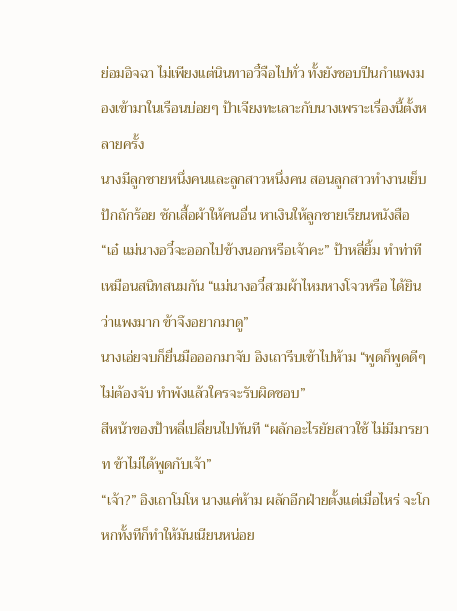ย่อมอิจฉา ไม่เพียงแต่นินทาอวี๋จือไปทั่ว ทั้งยังชอบปีนกําแพงมองเข้ามาในเรือนบ่อยๆ ป้าเจียงทะเลาะกับนางเพราะเรื่องนี้ตั้งหลายครั้ง
นางมีลูกชายหนึ่งคนและลูกสาวหนึ่งคน สอนลูกสาวทํางานเย็บปักถักร้อย ซักเสื้อผ้าให้คนอื่น หาเงินให้ลูกชายเรียนหนังสือ
“เอ๋ แม่นางอวี๋จะออกไปข้างนอกหรือเจ้าคะ” ป้าหลี่ยิ้ม ทำท่าทีเหมือนสนิทสนมกัน “แม่นางอวี๋สวมผ้าไหมหางโจวหรือ ได้ยินว่าแพงมาก ข้าจึงอยากมาดู”
นางเอ่ยจบก็ยื่นมือออกมาจับ อิงเถารีบเข้าไปห้าม “พูดก็พูดดีๆ ไม่ต้องจับ ทำพังแล้วใครจะรับผิดชอบ”
สีหน้าของป้าหลี่เปลี่ยนไปทันที “ผลักอะไรยัยสาวใช้ ไม่มีมารยาท ข้าไม่ได้พูดกับเจ้า”
“เจ้า?” อิงเถาโมโห นางแค่ห้าม ผลักอีกฝ่ายตั้งแต่เมื่อไหร่ จะโกหกทั้งทีก็ทำให้มันเนียนหน่อย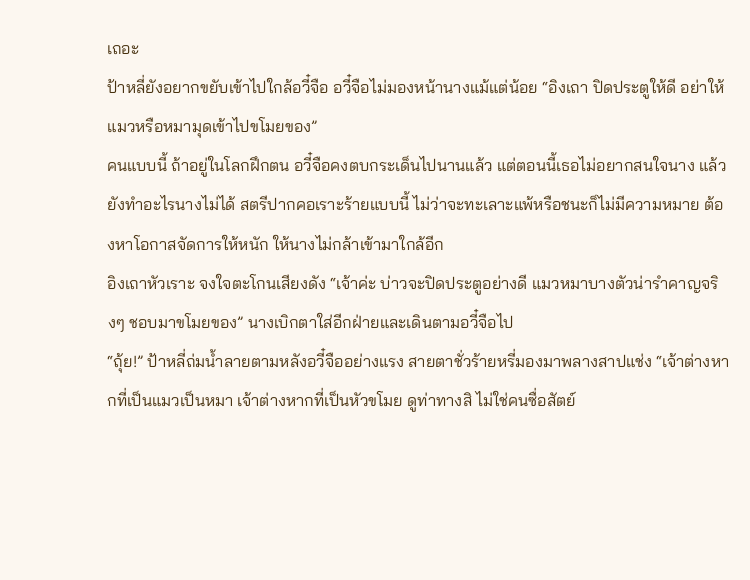เถอะ
ป้าหลี่ยังอยากขยับเข้าไปใกล้อวี๋จือ อวี๋จือไม่มองหน้านางแม้แต่น้อย “อิงเถา ปิดประตูให้ดี อย่าให้แมวหรือหมามุดเข้าไปขโมยของ”
คนแบบนี้ ถ้าอยู่ในโลกฝึกตน อวี๋จือคงตบกระเด็นไปนานแล้ว แต่ตอนนี้เธอไม่อยากสนใจนาง แล้วยังทำอะไรนางไม่ได้ สตรีปากคอเราะร้ายแบบนี้ ไม่ว่าจะทะเลาะแพ้หรือชนะก็ไม่มีความหมาย ต้องหาโอกาสจัดการให้หนัก ให้นางไม่กล้าเข้ามาใกล้อีก
อิงเถาหัวเราะ จงใจตะโกนเสียงดัง “เจ้าค่ะ บ่าวจะปิดประตูอย่างดี แมวหมาบางตัวน่ารำคาญจริงๆ ชอบมาขโมยของ” นางเบิกตาใส่อีกฝ่ายและเดินตามอวี๋จือไป
“ถุ้ย!” ป้าหลี่ถ่มน้ำลายตามหลังอวี๋จืออย่างแรง สายตาชั่วร้ายหรี่มองมาพลางสาปแช่ง “เจ้าต่างหากที่เป็นแมวเป็นหมา เจ้าต่างหากที่เป็นหัวขโมย ดูท่าทางสิ ไม่ใช่คนซื่อสัตย์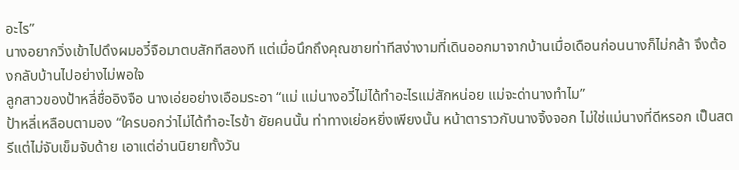อะไร”
นางอยากวิ่งเข้าไปดึงผมอวี๋จือมาตบสักทีสองที แต่เมื่อนึกถึงคุณชายท่าทีสง่างามที่เดินออกมาจากบ้านเมื่อเดือนก่อนนางก็ไม่กล้า จึงต้องกลับบ้านไปอย่างไม่พอใจ
ลูกสาวของป้าหลี่ชื่ออิงจือ นางเอ่ยอย่างเอือมระอา “แม่ แม่นางอวี๋ไม่ได้ทำอะไรแม่สักหน่อย แม่จะด่านางทำไม”
ป้าหลี่เหลือบตามอง “ใครบอกว่าไม่ได้ทําอะไรข้า ยัยคนนั้น ท่าทางเย่อหยิ่งเพียงนั้น หน้าตาราวกับนางจิ้งจอก ไม่ใช่แม่นางที่ดีหรอก เป็นสตรีแต่ไม่จับเข็มจับด้าย เอาแต่อ่านนิยายทั้งวัน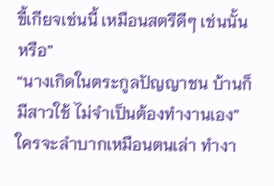ขี้เกียจเช่นนี้ เหมือนสตรีดีๆ เช่นนั้นหรือ”
“นางเกิดในตระกูลปัญญาชน บ้านก็มีสาวใช้ ไม่จำเป็นต้องทำงานเอง” ใครจะลําบากเหมือนตนเล่า ทํางา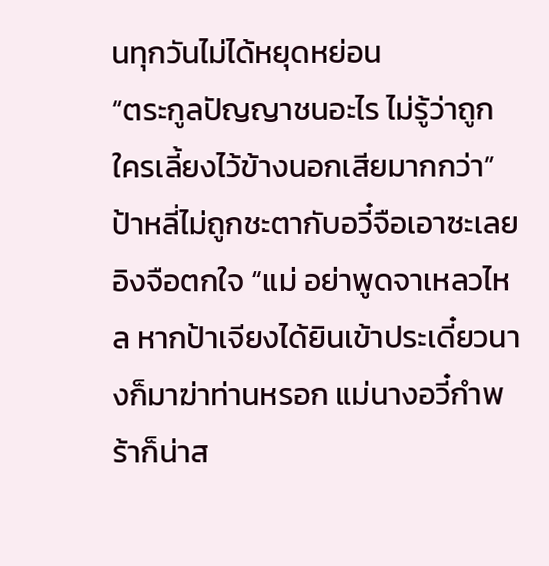นทุกวันไม่ได้หยุดหย่อน
“ตระกูลปัญญาชนอะไร ไม่รู้ว่าถูกใครเลี้ยงไว้ข้างนอกเสียมากกว่า” ป้าหลี่ไม่ถูกชะตากับอวี๋จือเอาซะเลย
อิงจือตกใจ “แม่ อย่าพูดจาเหลวไหล หากป้าเจียงได้ยินเข้าประเดี๋ยวนางก็มาฆ่าท่านหรอก แม่นางอวี๋กำพร้าก็น่าส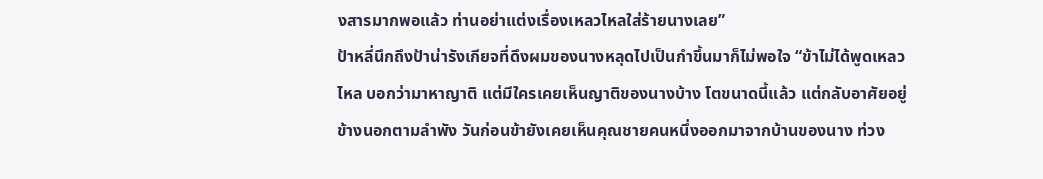งสารมากพอแล้ว ท่านอย่าแต่งเรื่องเหลวไหลใส่ร้ายนางเลย”
ป้าหลี่นึกถึงป้าน่ารังเกียจที่ดึงผมของนางหลุดไปเป็นกำขึ้นมาก็ไม่พอใจ “ข้าไม่ได้พูดเหลวไหล บอกว่ามาหาญาติ แต่มีใครเคยเห็นญาติของนางบ้าง โตขนาดนี้แล้ว แต่กลับอาศัยอยู่ข้างนอกตามลำพัง วันก่อนข้ายังเคยเห็นคุณชายคนหนึ่งออกมาจากบ้านของนาง ท่วง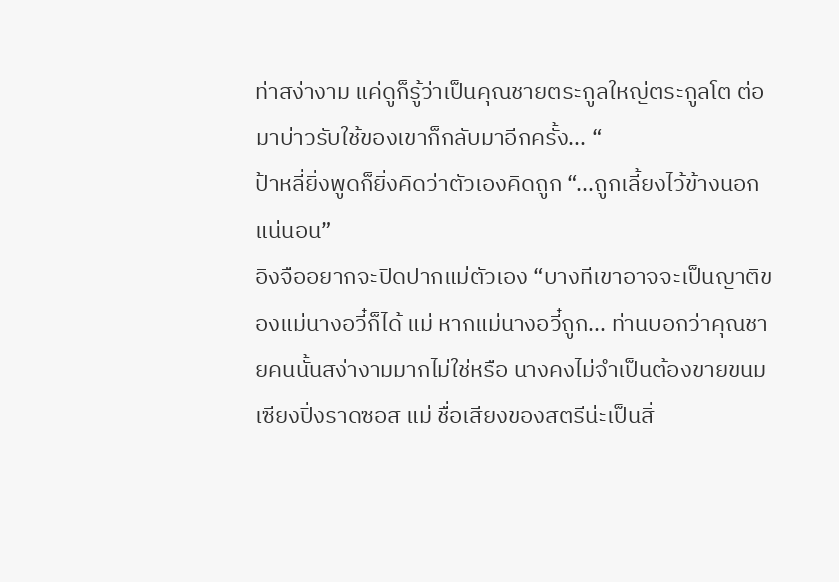ท่าสง่างาม แค่ดูก็รู้ว่าเป็นคุณชายตระกูลใหญ่ตระกูลโต ต่อมาบ่าวรับใช้ของเขาก็กลับมาอีกครั้ง... “
ป้าหลี่ยิ่งพูดก็ยิ่งคิดว่าตัวเองคิดถูก “...ถูกเลี้ยงไว้ข้างนอกแน่นอน”
อิงจืออยากจะปิดปากแม่ตัวเอง “บางทีเขาอาจจะเป็นญาติของแม่นางอวี๋ก็ได้ แม่ หากแม่นางอวี๋ถูก... ท่านบอกว่าคุณชายคนนั้นสง่างามมากไม่ใช่หรือ นางคงไม่จำเป็นต้องขายขนมเซียงปิ่งราดซอส แม่ ชื่อเสียงของสตรีน่ะเป็นสิ่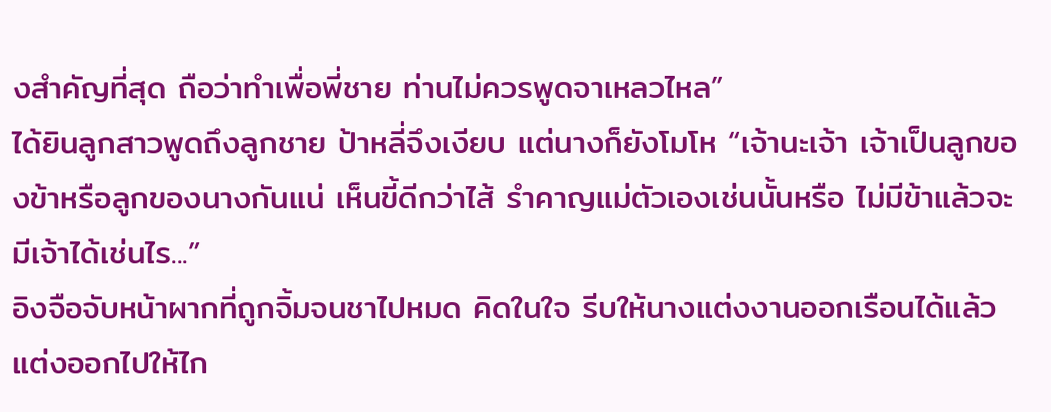งสําคัญที่สุด ถือว่าทำเพื่อพี่ชาย ท่านไม่ควรพูดจาเหลวไหล”
ได้ยินลูกสาวพูดถึงลูกชาย ป้าหลี่จึงเงียบ แต่นางก็ยังโมโห “เจ้านะเจ้า เจ้าเป็นลูกของข้าหรือลูกของนางกันแน่ เห็นขี้ดีกว่าไส้ รำคาญแม่ตัวเองเช่นนั้นหรือ ไม่มีข้าแล้วจะมีเจ้าได้เช่นไร...”
อิงจือจับหน้าผากที่ถูกจิ้มจนชาไปหมด คิดในใจ รีบให้นางแต่งงานออกเรือนได้แล้ว แต่งออกไปให้ไก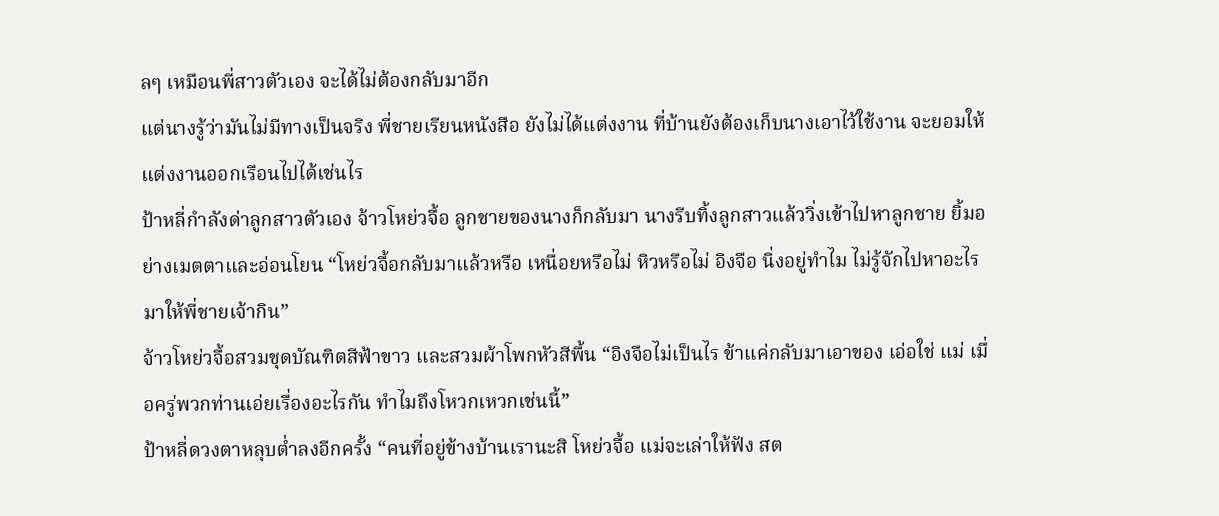ลๆ เหมือนพี่สาวตัวเอง จะได้ไม่ต้องกลับมาอีก
แต่นางรู้ว่ามันไม่มีทางเป็นจริง พี่ชายเรียนหนังสือ ยังไม่ได้แต่งงาน ที่บ้านยังต้องเก็บนางเอาไว้ใช้งาน จะยอมให้แต่งงานออกเรือนไปได้เช่นไร
ป้าหลี่กำลังด่าลูกสาวตัวเอง จ้าวโหย่วจื้อ ลูกชายของนางก็กลับมา นางรีบทิ้งลูกสาวแล้ววิ่งเข้าไปหาลูกชาย ยิ้มอย่างเมตตาและอ่อนโยน “โหย่วจื้อกลับมาแล้วหรือ เหนื่อยหรือไม่ หิวหรือไม่ อิงจือ นิ่งอยู่ทำไม ไม่รู้จักไปหาอะไรมาให้พี่ชายเจ้ากิน”
จ้าวโหย่วจื้อสวมชุดบัณฑิตสีฟ้าขาว และสวมผ้าโพกหัวสีพื้น “อิงจือไม่เป็นไร ข้าแค่กลับมาเอาของ เอ่อใช่ แม่ เมื่อครู่พวกท่านเอ่ยเรื่องอะไรกัน ทำไมถึงโหวกเหวกเช่นนี้”
ป้าหลี่ดวงตาหลุบต่ำลงอีกครั้ง “คนที่อยู่ข้างบ้านเรานะสิ โหย่วจื้อ แม่จะเล่าให้ฟัง สต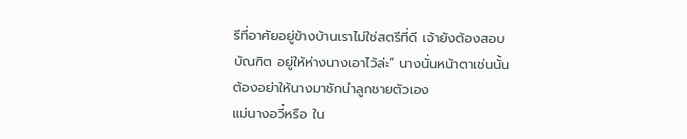รีที่อาศัยอยู่ข้างบ้านเราไม่ใช่สตรีที่ดี เจ้ายังต้องสอบบัณฑิต อยู่ให้ห่างนางเอาไว้ล่ะ” นางนั่นหน้าตาเช่นนั้น ต้องอย่าให้นางมาชักนำลูกชายตัวเอง
แม่นางอวี๋หรือ ใน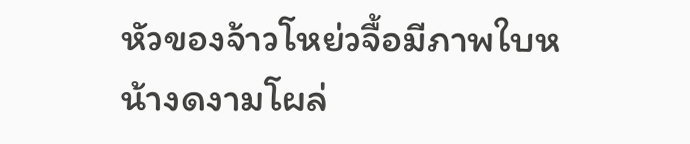หัวของจ้าวโหย่วจื้อมีภาพใบหน้างดงามโผล่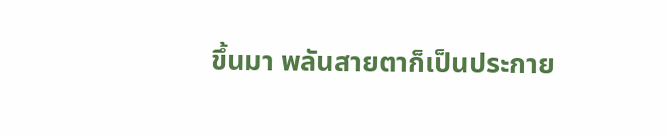ขึ้นมา พลันสายตาก็เป็นประกาย